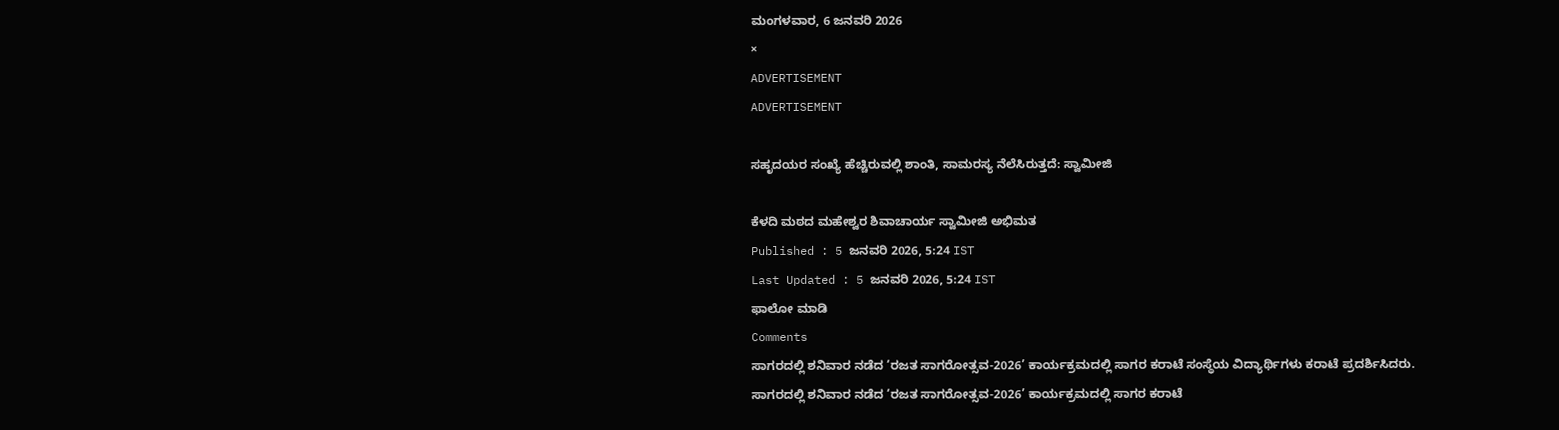ಮಂಗಳವಾರ, 6 ಜನವರಿ 2026
×
ADVERTISEMENT
ADVERTISEMENT

ಸಹೃದಯರ ಸಂಖ್ಯೆ ಹೆಚ್ಚಿರುವಲ್ಲಿ ಶಾಂತಿ, ಸಾಮರಸ್ಯ ನೆಲೆಸಿರುತ್ತದೆ: ಸ್ವಾಮೀಜಿ

ಕೆಳದಿ ಮಠದ ಮಹೇಶ್ವರ ಶಿವಾಚಾರ್ಯ ಸ್ವಾಮೀಜಿ ಅಭಿಮತ
Published : 5 ಜನವರಿ 2026, 5:24 IST
Last Updated : 5 ಜನವರಿ 2026, 5:24 IST
ಫಾಲೋ ಮಾಡಿ
Comments
ಸಾಗರದಲ್ಲಿ ಶನಿವಾರ ನಡೆದ ‘ರಜತ ಸಾಗರೋತ್ಸವ-2026’ ಕಾರ್ಯಕ್ರಮದಲ್ಲಿ ಸಾಗರ ಕರಾಟೆ ಸಂಸ್ಥೆಯ ವಿದ್ಯಾರ್ಥಿಗಳು ಕರಾಟೆ ಪ್ರದರ್ಶಿಸಿದರು.
ಸಾಗರದಲ್ಲಿ ಶನಿವಾರ ನಡೆದ ‘ರಜತ ಸಾಗರೋತ್ಸವ-2026’ ಕಾರ್ಯಕ್ರಮದಲ್ಲಿ ಸಾಗರ ಕರಾಟೆ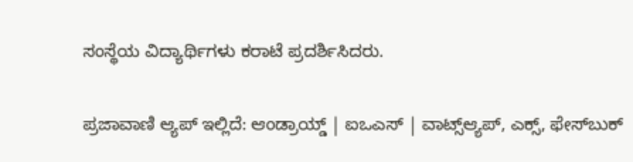ಸಂಸ್ಥೆಯ ವಿದ್ಯಾರ್ಥಿಗಳು ಕರಾಟೆ ಪ್ರದರ್ಶಿಸಿದರು.

ಪ್ರಜಾವಾಣಿ ಆ್ಯಪ್ ಇಲ್ಲಿದೆ: ಆಂಡ್ರಾಯ್ಡ್ | ಐಒಎಸ್ | ವಾಟ್ಸ್ಆ್ಯಪ್, ಎಕ್ಸ್, ಫೇಸ್‌ಬುಕ್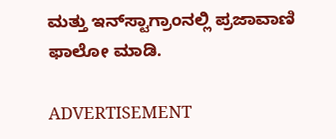ಮತ್ತು ಇನ್‌ಸ್ಟಾಗ್ರಾಂನಲ್ಲಿ ಪ್ರಜಾವಾಣಿ ಫಾಲೋ ಮಾಡಿ.

ADVERTISEMENT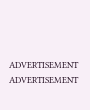ADVERTISEMENT
ADVERTISEMENT